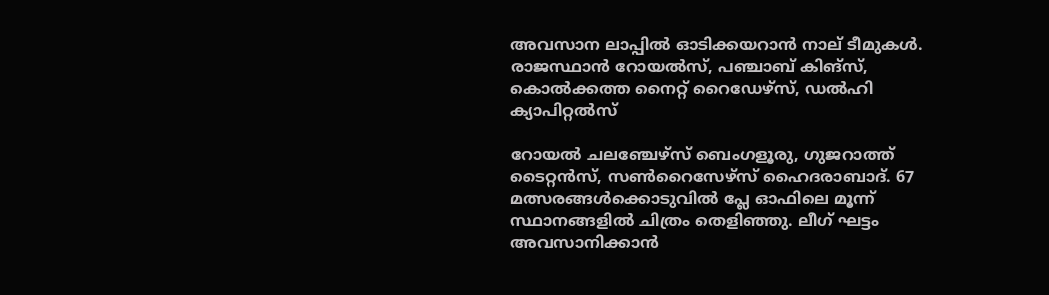അവസാന ലാപ്പില്‍ ഓടിക്കയറാൻ നാല് ടീമുകള്‍. രാജസ്ഥാൻ റോയല്‍സ്, പഞ്ചാബ് കിങ്സ്, കൊല്‍ക്കത്ത നൈറ്റ് റൈഡേഴ്‌സ്, ഡല്‍ഹി ക്യാപിറ്റല്‍സ്

റോയല്‍ ചലഞ്ചേഴ്‌സ് ബെംഗളൂരു, ഗുജറാത്ത് ടൈറ്റൻസ്, സണ്‍റൈസേഴ്‌സ് ഹൈദരാബാദ്. 67 മത്സരങ്ങള്‍ക്കൊടുവില്‍ പ്ലേ ഓഫിലെ മൂന്ന് സ്ഥാനങ്ങളില്‍ ചിത്രം തെളിഞ്ഞു. ലീഗ് ഘട്ടം അവസാനിക്കാൻ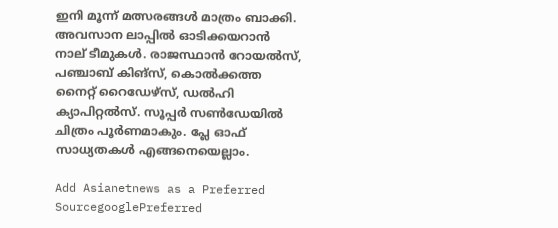ഇനി മൂന്ന് മത്സരങ്ങള്‍ മാത്രം ബാക്കി. അവസാന ലാപ്പില്‍ ഓടിക്കയറാൻ നാല് ടീമുകള്‍. രാജസ്ഥാൻ റോയല്‍സ്, പഞ്ചാബ് കിങ്സ്, കൊല്‍ക്കത്ത നൈറ്റ് റൈഡേഴ്‌സ്, ഡല്‍ഹി ക്യാപിറ്റല്‍സ്. സൂപ്പർ സണ്‍ഡേയില്‍ ചിത്രം പൂർണമാകും. പ്ലേ ഓഫ് സാധ്യതകള്‍ എങ്ങനെയെല്ലാം.

Add Asianetnews as a Preferred SourcegooglePreferred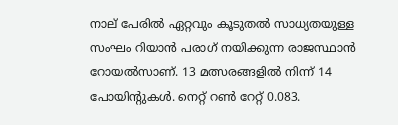നാല് പേരില്‍ ഏറ്റവും കൂടുതല്‍ സാധ്യതയുള്ള സംഘം റിയാൻ പരാഗ് നയിക്കുന്ന രാജസ്ഥാൻ റോയല്‍സാണ്. 13 മത്സരങ്ങളില്‍ നിന്ന് 14 പോയിന്റുകള്‍. നെറ്റ് റണ്‍ റേറ്റ് 0.083.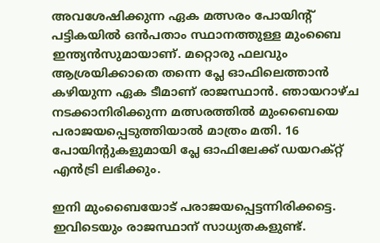അവശേഷിക്കുന്ന ഏക മത്സരം പോയിന്റ് പട്ടികയില്‍ ഒൻപതാം സ്ഥാനത്തുള്ള മുംബൈ ഇന്ത്യൻസുമായാണ്. മറ്റൊരു ഫലവും ആശ്രയിക്കാതെ തന്നെ പ്ലേ ഓഫിലെത്താൻ കഴിയുന്ന ഏക ടീമാണ് രാജസ്ഥാൻ. ഞായറാഴ്ച നടക്കാനിരിക്കുന്ന മത്സരത്തില്‍ മുംബൈയെ പരാജയപ്പെടുത്തിയാല്‍ മാത്രം മതി. 16 പോയിന്റുകളുമായി പ്ലേ ഓഫിലേക്ക് ഡയറക്റ്റ് എൻട്രി ലഭിക്കും.

ഇനി മുംബൈയോട് പരാജയപ്പെട്ടന്നിരിക്കട്ടെ. ഇവിടെയും രാജസ്ഥാന് സാധ്യതകളുണ്ട്.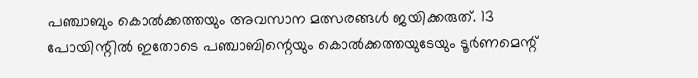പഞ്ചാബും കൊല്‍ക്കത്തയും അവസാന മത്സരങ്ങള്‍ ജയിക്കരുത്. 13 പോയിന്റില്‍ ഇതോടെ പഞ്ചാബിന്റെയും കൊല്‍ക്കത്തയുടേയും ടൂർണമെന്റ്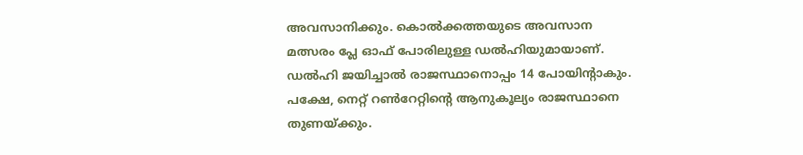അവസാനിക്കും. കൊല്‍ക്കത്തയുടെ അവസാന മത്സരം പ്ലേ ഓഫ് പോരിലുള്ള ഡല്‍ഹിയുമായാണ്. ഡല്‍ഹി ജയിച്ചാല്‍ രാജസ്ഥാനൊപ്പം 14 പോയിന്റാകും. പക്ഷേ, നെറ്റ് റണ്‍റേറ്റിന്റെ ആനുകൂല്യം രാജസ്ഥാനെ തുണയ്ക്കും.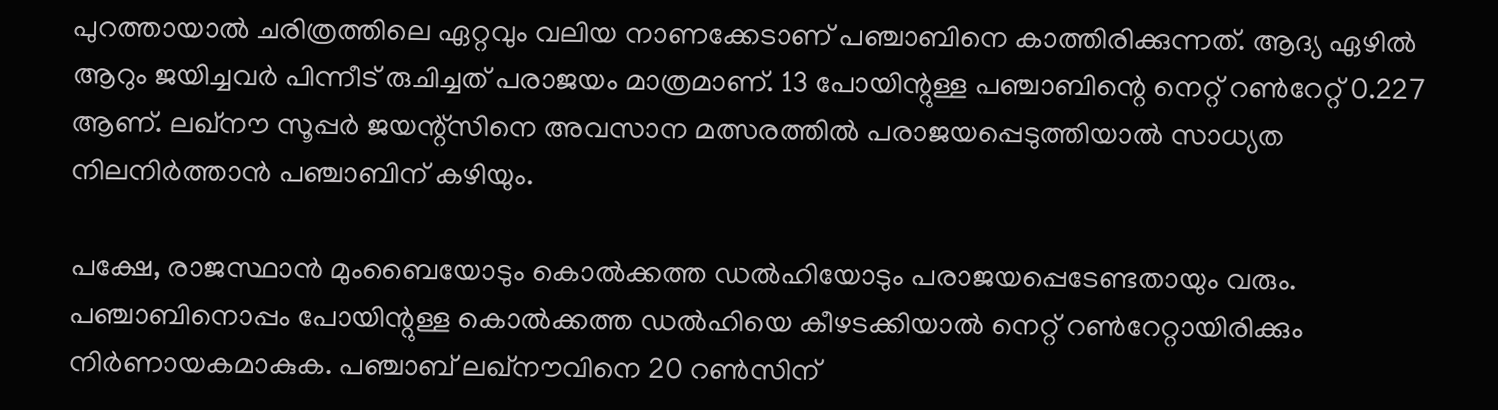പുറത്തായാല്‍ ചരിത്രത്തിലെ ഏറ്റവും വലിയ നാണക്കേടാണ് പഞ്ചാബിനെ കാത്തിരിക്കുന്നത്. ആദ്യ ഏഴില്‍ ആറും ജയിച്ചവര്‍ പിന്നീട് രുചിച്ചത് പരാജയം മാത്രമാണ്. 13 പോയിന്റുള്ള പഞ്ചാബിന്റെ നെറ്റ് റണ്‍റേറ്റ് 0.227 ആണ്. ലഖ്നൗ സൂപ്പര്‍ ജയന്റ്സിനെ അവസാന മത്സരത്തില്‍ പരാജയപ്പെടുത്തിയാല്‍ സാധ്യത നിലനി‍ര്‍ത്താൻ പഞ്ചാബിന് കഴിയും.

പക്ഷേ, രാജസ്ഥാൻ മുംബൈയോടും കൊല്‍ക്കത്ത ഡല്‍ഹിയോടും പരാജയപ്പെടേണ്ടതായും വരും. പഞ്ചാബിനൊപ്പം പോയിന്റുള്ള കൊല്‍ക്കത്ത ഡല്‍ഹിയെ കീഴടക്കിയാല്‍ നെറ്റ് റണ്‍റേറ്റായിരിക്കും നിര്‍ണായകമാകുക. പഞ്ചാബ് ലഖ്നൗവിനെ 20 റണ്‍സിന്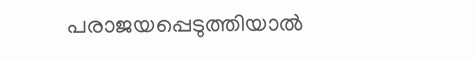പരാജയപ്പെടുത്തിയാല്‍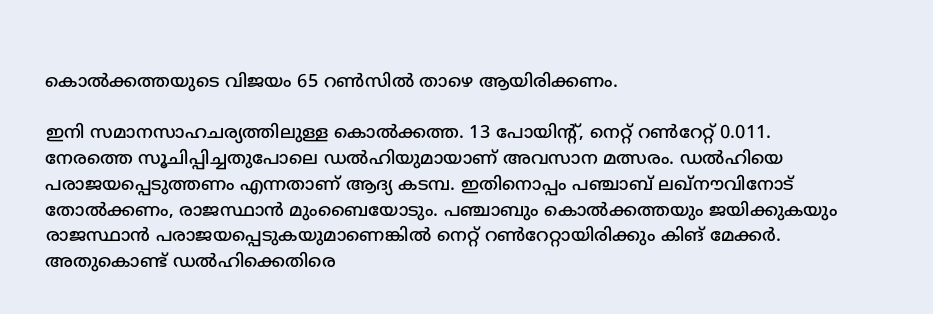കൊല്‍ക്കത്തയുടെ വിജയം 65 റണ്‍സില്‍ താഴെ ആയിരിക്കണം.

ഇനി സമാനസാഹചര്യത്തിലുള്ള കൊല്‍ക്കത്ത. 13 പോയിന്റ്, നെറ്റ് റണ്‍റേറ്റ് 0.011. നേരത്തെ സൂചിപ്പിച്ചതുപോലെ ഡല്‍ഹിയുമായാണ് അവസാന മത്സരം. ഡല്‍ഹിയെ പരാജയപ്പെടുത്തണം എന്നതാണ് ആദ്യ കടമ്പ. ഇതിനൊപ്പം പഞ്ചാബ് ലഖ്നൗവിനോട് തോല്‍ക്കണം, രാജസ്ഥാൻ മുംബൈയോടും. പഞ്ചാബും കൊല്‍ക്കത്തയും ജയിക്കുകയും രാജസ്ഥാൻ പരാജയപ്പെടുകയുമാണെങ്കില്‍ നെറ്റ് റണ്‍റേറ്റായിരിക്കും കിങ് മേക്കര്‍. അതുകൊണ്ട് ഡല്‍ഹിക്കെതിരെ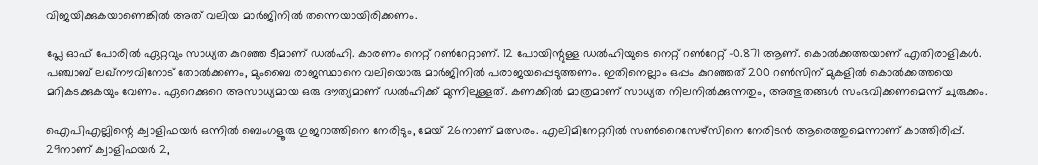വിജയിക്കുകയാണെങ്കില്‍ അത് വലിയ മാര്‍ജിനില്‍ തന്നെയായിരിക്കണം.

പ്ലേ ഓഫ് പോരില്‍ ഏറ്റവും സാധ്യത കുറഞ്ഞ ടീമാണ് ഡല്‍ഹി. കാരണം നെറ്റ് റണ്‍റേറ്റാണ്. 12 പോയിന്റുള്ള ഡല്‍ഹിയുടെ നെറ്റ് റണ്‍റേറ്റ് -0.871 ആണ്. കൊല്‍ക്കത്തയാണ് എതിരാളികള്‍. പഞ്ചാബ് ലഖ്നൗവിനോട് തോല്‍ക്കണം, മുംബൈ രാജസ്ഥാനെ വലിയൊരു മാര്‍ജിനില്‍ പരാജയപ്പെടുത്തണം. ഇതിനെല്ലാം ഒപ്പം കുറഞ്ഞത് 200 റണ്‍സിന് മുകളില്‍ കൊല്‍ക്കത്തയെ മറികടക്കുകയും വേണം. ഏറെക്കുറെ അസാധ്യമായ ഒരു ദൗത്യമാണ് ഡല്‍ഹിക്ക് മുന്നിലുള്ളത്. കണക്കില്‍ മാത്രമാണ് സാധ്യത നിലനില്‍ക്കുന്നതും, അത്ഭുതങ്ങള്‍ സംഭവിക്കണമെന്ന് ചുരുക്കം.

ഐപിഎല്ലിന്റെ ക്വാളിഫയര്‍ ഒന്നില്‍ ബെംഗളൂരു ഗുജറാത്തിനെ നേരിടും, മേയ് 26നാണ് മത്സരം. എലിമിനേറ്ററില്‍ സണ്‍റൈസേഴ്‌സിനെ നേരിടൻ ആരെത്തുമെന്നാണ് കാത്തിരിപ്പ്. 29നാണ് ക്വാളിഫയര്‍ 2,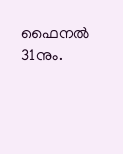ഫൈനല്‍ 31നും.